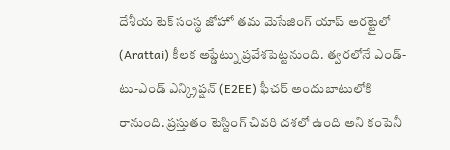దేశీయ టెక్ సంస్థ జోహో తమ మెసేజింగ్ యాప్ అరట్టైలో (Arattai) కీలక అప్డేట్ను ప్రవేశపెట్టనుంది. త్వరలోనే ఎండ్-టు-ఎండ్ ఎన్క్రిప్షన్ (E2EE) ఫీచర్ అందుబాటులోకి రానుంది. ప్రస్తుతం టెస్టింగ్ చివరి దశలో ఉంది అని కంపెనీ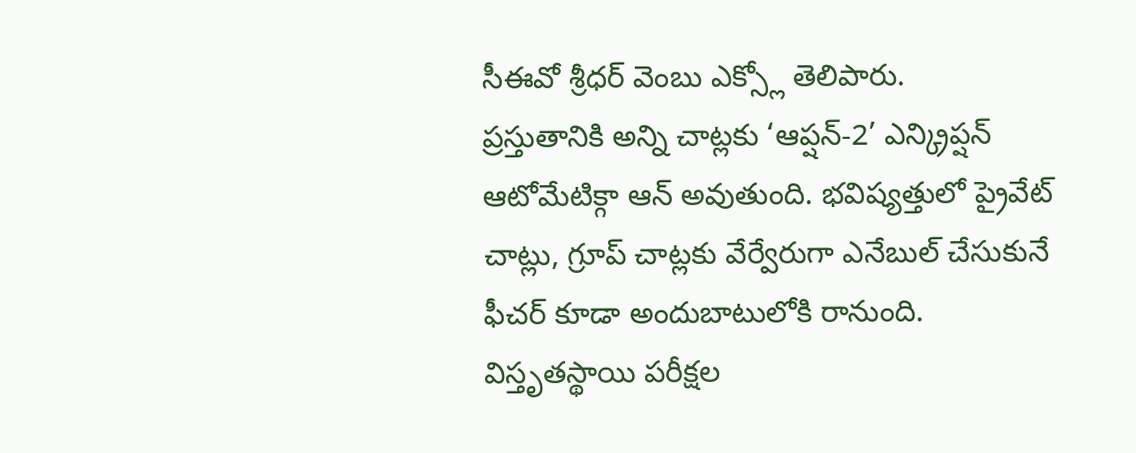సీఈవో శ్రీధర్ వెంబు ఎక్స్లో తెలిపారు.
ప్రస్తుతానికి అన్ని చాట్లకు ‘ఆప్షన్-2’ ఎన్క్రిప్షన్ ఆటోమేటిక్గా ఆన్ అవుతుంది. భవిష్యత్తులో ప్రైవేట్ చాట్లు, గ్రూప్ చాట్లకు వేర్వేరుగా ఎనేబుల్ చేసుకునే ఫీచర్ కూడా అందుబాటులోకి రానుంది. విస్తృతస్థాయి పరీక్షల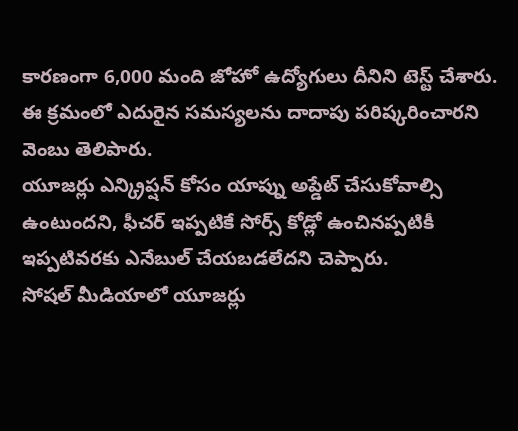కారణంగా 6,000 మంది జోహో ఉద్యోగులు దీనిని టెస్ట్ చేశారు. ఈ క్రమంలో ఎదురైన సమస్యలను దాదాపు పరిష్కరించారని వెంబు తెలిపారు.
యూజర్లు ఎన్క్రిప్షన్ కోసం యాప్ను అప్డేట్ చేసుకోవాల్సి ఉంటుందని, ఫీచర్ ఇప్పటికే సోర్స్ కోడ్లో ఉంచినప్పటికీ ఇప్పటివరకు ఎనేబుల్ చేయబడలేదని చెప్పారు.
సోషల్ మీడియాలో యూజర్లు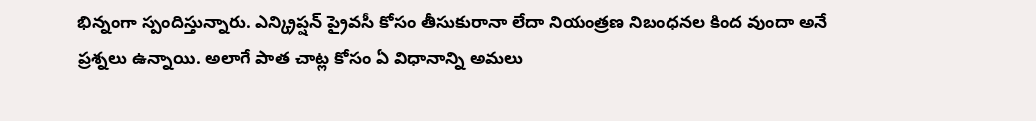భిన్నంగా స్పందిస్తున్నారు. ఎన్క్రిప్షన్ ప్రైవసీ కోసం తీసుకురానా లేదా నియంత్రణ నిబంధనల కింద వుందా అనే ప్రశ్నలు ఉన్నాయి. అలాగే పాత చాట్ల కోసం ఏ విధానాన్ని అమలు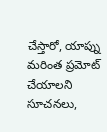చేస్తారో, యాప్ను మరింత ప్రమోట్ చేయాలని సూచనలు,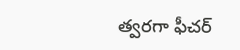త్వరగా ఫీచర్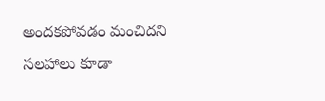అందకపోవడం మంచిదని సలహాలు కూడా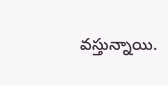వస్తున్నాయి.